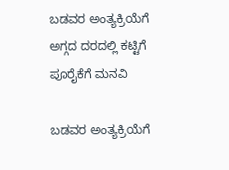ಬಡವರ ಅಂತ್ಯಕ್ರಿಯೆಗೆ ಅಗ್ಗದ ದರದಲ್ಲಿ ಕಟ್ಟಿಗೆ ಪೂರೈಕೆಗೆ ಮನವಿ

ಬಡವರ ಅಂತ್ಯಕ್ರಿಯೆಗೆ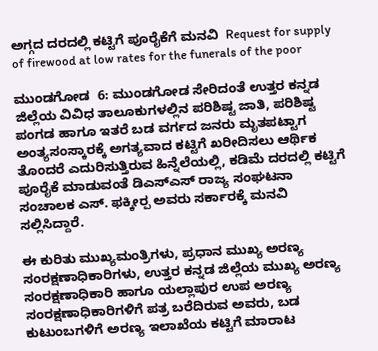ಅಗ್ಗದ ದರದಲ್ಲಿ ಕಟ್ಟಿಗೆ ಪೂರೈಕೆಗೆ ಮನವಿ  Request for supply of firewood at low rates for the funerals of the poor

ಮುಂಡಗೋಡ  6: ಮುಂಡಗೋಡ ಸೇರಿದಂತೆ ಉತ್ತರ ಕನ್ನಡ ಜಿಲ್ಲೆಯ ವಿವಿಧ ತಾಲೂಕುಗಳಲ್ಲಿನ ಪರಿಶಿಷ್ಟ ಜಾತಿ, ಪರಿಶಿಷ್ಟ ಪಂಗಡ ಹಾಗೂ ಇತರೆ ಬಡ ವರ್ಗದ ಜನರು ಮೃತಪಟ್ಟಾಗ ಅಂತ್ಯಸಂಸ್ಕಾರಕ್ಕೆ ಅಗತ್ಯವಾದ ಕಟ್ಟಿಗೆ ಖರೀದಿಸಲು ಆರ್ಥಿಕ ತೊಂದರೆ ಎದುರಿಸುತ್ತಿರುವ ಹಿನ್ನೆಲೆಯಲ್ಲಿ, ಕಡಿಮೆ ದರದಲ್ಲಿ ಕಟ್ಟಿಗೆ ಪೂರೈಕೆ ಮಾಡುವಂತೆ ಡಿಎಸ್‌ಎಸ್ ರಾಜ್ಯ ಸಂಘಟನಾ ಸಂಚಾಲಕ ಎಸ್‌. ಫಕ್ಕೀರ‍್ಪ ಅವರು ಸರ್ಕಾರಕ್ಕೆ ಮನವಿ ಸಲ್ಲಿಸಿದ್ದಾರೆ.

ಈ ಕುರಿತು ಮುಖ್ಯಮಂತ್ರಿಗಳು, ಪ್ರಧಾನ ಮುಖ್ಯ ಅರಣ್ಯ ಸಂರಕ್ಷಣಾಧಿಕಾರಿಗಳು, ಉತ್ತರ ಕನ್ನಡ ಜಿಲ್ಲೆಯ ಮುಖ್ಯ ಅರಣ್ಯ ಸಂರಕ್ಷಣಾಧಿಕಾರಿ ಹಾಗೂ ಯಲ್ಲಾಪುರ ಉಪ ಅರಣ್ಯ ಸಂರಕ್ಷಣಾಧಿಕಾರಿಗಳಿಗೆ ಪತ್ರ ಬರೆದಿರುವ ಅವರು, ಬಡ ಕುಟುಂಬಗಳಿಗೆ ಅರಣ್ಯ ಇಲಾಖೆಯ ಕಟ್ಟಿಗೆ ಮಾರಾಟ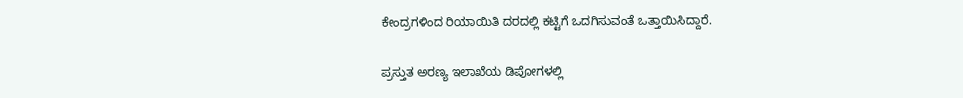ಕೇಂದ್ರಗಳಿಂದ ರಿಯಾಯಿತಿ ದರದಲ್ಲಿ ಕಟ್ಟಿಗೆ ಒದಗಿಸುವಂತೆ ಒತ್ತಾಯಿಸಿದ್ದಾರೆ.

ಪ್ರಸ್ತುತ ಅರಣ್ಯ ಇಲಾಖೆಯ ಡಿಪೋಗಳಲ್ಲಿ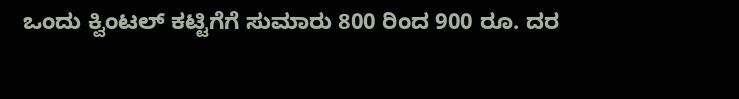ಒಂದು ಕ್ವಿಂಟಲ್ ಕಟ್ಟಿಗೆಗೆ ಸುಮಾರು 800 ರಿಂದ 900 ರೂ. ದರ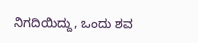ನಿಗದಿಯಿದ್ದು, ಒಂದು ಶವ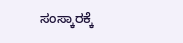ಸಂಸ್ಕಾರಕ್ಕೆ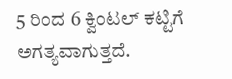5 ರಿಂದ 6 ಕ್ವಿಂಟಲ್ ಕಟ್ಟಿಗೆ ಅಗತ್ಯವಾಗುತ್ತದೆ.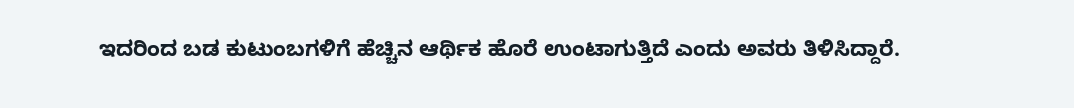ಇದರಿಂದ ಬಡ ಕುಟುಂಬಗಳಿಗೆ ಹೆಚ್ಚಿನ ಆರ್ಥಿಕ ಹೊರೆ ಉಂಟಾಗುತ್ತಿದೆ ಎಂದು ಅವರು ತಿಳಿಸಿದ್ದಾರೆ.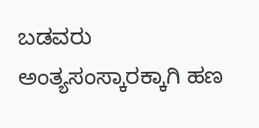ಬಡವರು ಅಂತ್ಯಸಂಸ್ಕಾರಕ್ಕಾಗಿ ಹಣ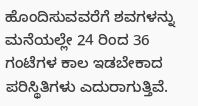ಹೊಂದಿಸುವವರೆಗೆ ಶವಗಳನ್ನು ಮನೆಯಲ್ಲೇ 24 ರಿಂದ 36 ಗಂಟೆಗಳ ಕಾಲ ಇಡಬೇಕಾದ ಪರಿಸ್ಥಿತಿಗಳು ಎದುರಾಗುತ್ತಿವೆ.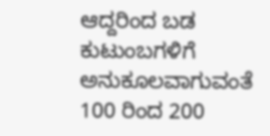ಆದ್ದರಿಂದ ಬಡ ಕುಟುಂಬಗಳಿಗೆ ಅನುಕೂಲವಾಗುವಂತೆ 100 ರಿಂದ 200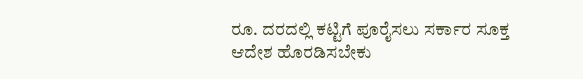ರೂ. ದರದಲ್ಲಿ ಕಟ್ಟಿಗೆ ಪೂರೈಸಲು ಸರ್ಕಾರ ಸೂಕ್ತ ಆದೇಶ ಹೊರಡಿಸಬೇಕು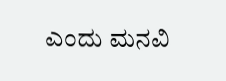ಎಂದು ಮನವಿ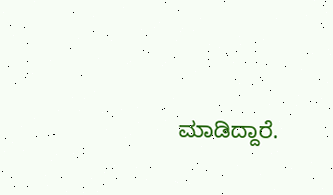ಮಾಡಿದ್ದಾರೆ.